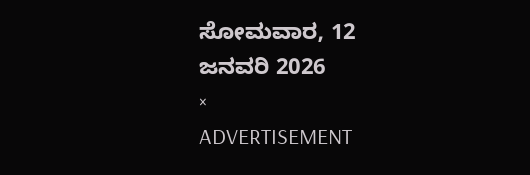ಸೋಮವಾರ, 12 ಜನವರಿ 2026
×
ADVERTISEMENT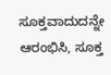ಸೂಕ್ತವಾದುದನ್ನೇ ಆರಂಭಿಸಿ, ಸೂಕ್ತ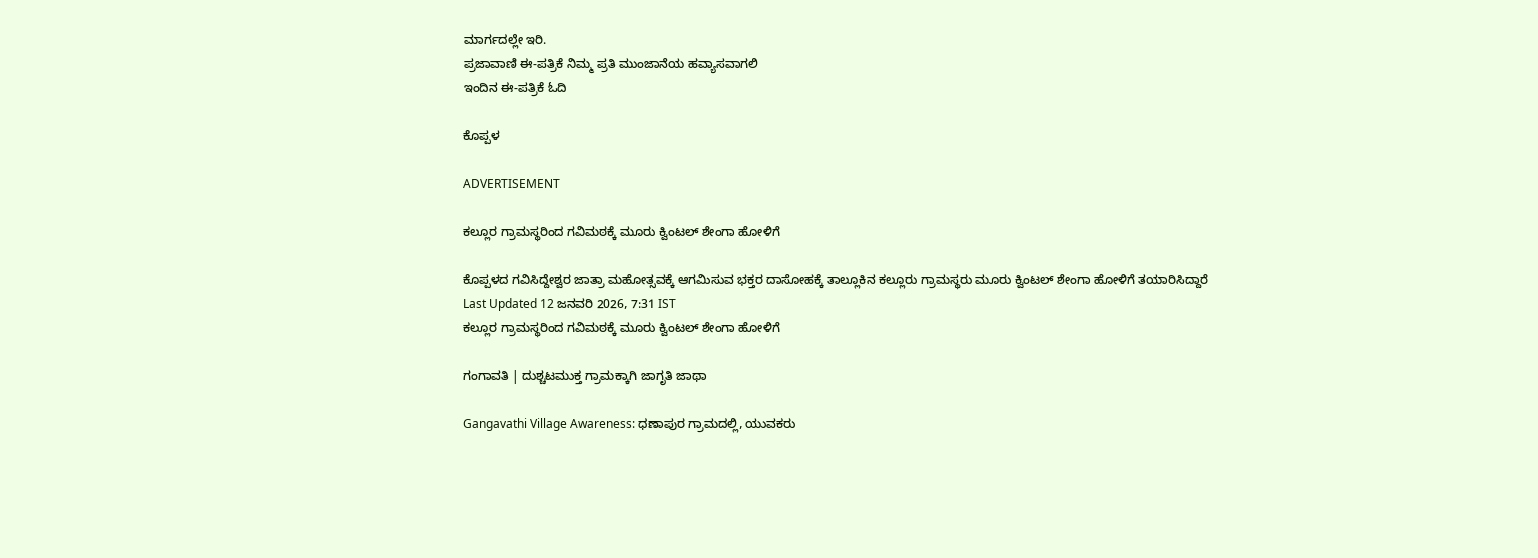ಮಾರ್ಗದಲ್ಲೇ ಇರಿ.
ಪ್ರಜಾವಾಣಿ ಈ-ಪತ್ರಿಕೆ ನಿಮ್ಮ ಪ್ರತಿ ಮುಂಜಾನೆಯ ಹವ್ಯಾಸವಾಗಲಿ
ಇಂದಿನ ಈ-ಪತ್ರಿಕೆ ಓದಿ

ಕೊಪ್ಪಳ

ADVERTISEMENT

ಕಲ್ಲೂರ ಗ್ರಾಮಸ್ಥರಿಂದ ಗವಿಮಠಕ್ಕೆ ಮೂರು ಕ್ವಿಂಟಲ್ ಶೇಂಗಾ ಹೋಳಿಗೆ

ಕೊಪ್ಪಳದ ಗವಿಸಿದ್ದೇಶ್ವರ ಜಾತ್ರಾ ಮಹೋತ್ಸವಕ್ಕೆ ಆಗಮಿಸುವ ಭಕ್ತರ ದಾಸೋಹಕ್ಕೆ ತಾಲ್ಲೂಕಿನ ಕಲ್ಲೂರು ಗ್ರಾಮಸ್ಥರು ಮೂರು ಕ್ವಿಂಟಲ್ ಶೇಂಗಾ ಹೋಳಿಗೆ ತಯಾರಿಸಿದ್ದಾರೆ
Last Updated 12 ಜನವರಿ 2026, 7:31 IST
ಕಲ್ಲೂರ ಗ್ರಾಮಸ್ಥರಿಂದ ಗವಿಮಠಕ್ಕೆ ಮೂರು ಕ್ವಿಂಟಲ್ ಶೇಂಗಾ ಹೋಳಿಗೆ

ಗಂಗಾವತಿ | ದುಶ್ಚಟಮುಕ್ತ ಗ್ರಾಮಕ್ಕಾಗಿ ಜಾಗೃತಿ ಜಾಥಾ

Gangavathi Village Awareness: ಧಣಾಪುರ ಗ್ರಾಮದಲ್ಲಿ, ಯುವಕರು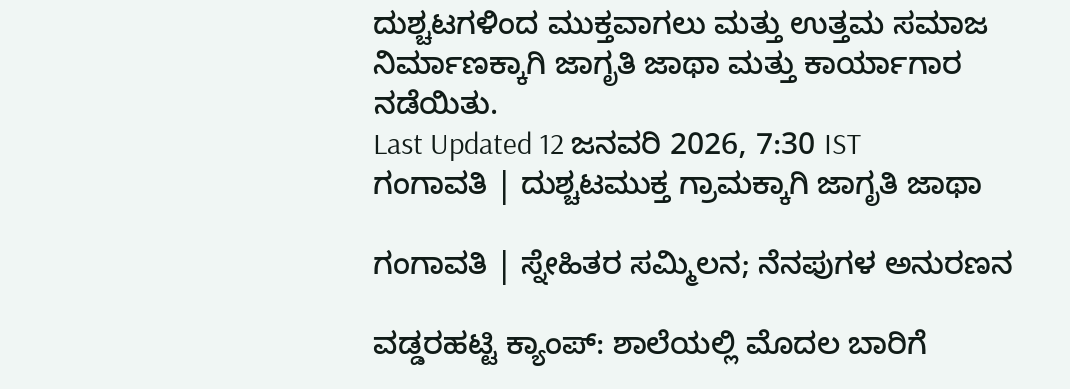ದುಶ್ಚಟಗಳಿಂದ ಮುಕ್ತವಾಗಲು ಮತ್ತು ಉತ್ತಮ ಸಮಾಜ ನಿರ್ಮಾಣಕ್ಕಾಗಿ ಜಾಗೃತಿ ಜಾಥಾ ಮತ್ತು ಕಾರ್ಯಾಗಾರ ನಡೆಯಿತು.
Last Updated 12 ಜನವರಿ 2026, 7:30 IST
ಗಂಗಾವತಿ | ದುಶ್ಚಟಮುಕ್ತ ಗ್ರಾಮಕ್ಕಾಗಿ ಜಾಗೃತಿ ಜಾಥಾ

ಗಂಗಾವತಿ | ಸ್ನೇಹಿತರ ಸಮ್ಮಿಲನ; ನೆನಪುಗಳ ಅನುರಣನ

ವಡ್ಡರಹಟ್ಟಿ ಕ್ಯಾಂಪ್: ಶಾಲೆಯಲ್ಲಿ ‌ಮೊದಲ‌ ಬಾರಿಗೆ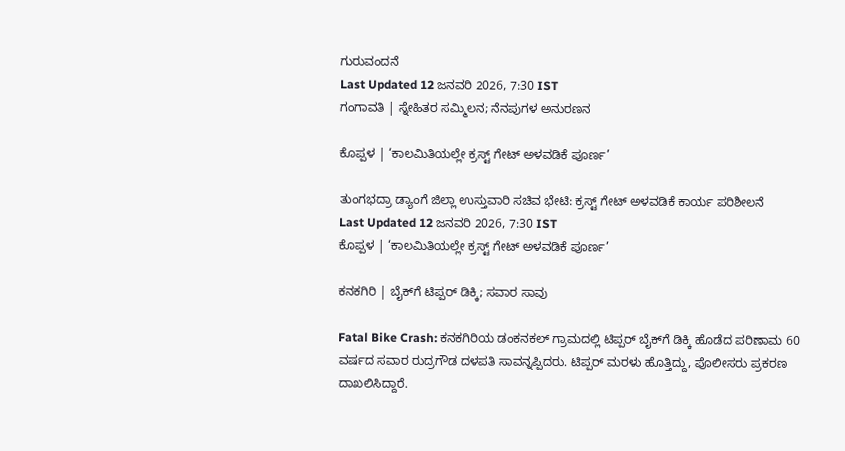ಗುರುವಂದನೆ
Last Updated 12 ಜನವರಿ 2026, 7:30 IST
ಗಂಗಾವತಿ | ಸ್ನೇಹಿತರ ಸಮ್ಮಿಲನ; ನೆನಪುಗಳ ಅನುರಣನ

ಕೊಪ್ಪಳ | ‘ಕಾಲಮಿತಿಯಲ್ಲೇ ಕ್ರಸ್ಟ್ ಗೇಟ್‌ ಅಳವಡಿಕೆ ಪೂರ್ಣ’

ತುಂಗಭದ್ರಾ ಡ್ಯಾಂಗೆ ಜಿಲ್ಲಾ ಉಸ್ತುವಾರಿ ಸಚಿವ ಭೇಟಿ: ಕ್ರಸ್ಟ್ ಗೇಟ್ ಅಳವಡಿಕೆ ಕಾರ್ಯ ಪರಿಶೀಲನೆ
Last Updated 12 ಜನವರಿ 2026, 7:30 IST
ಕೊಪ್ಪಳ | ‘ಕಾಲಮಿತಿಯಲ್ಲೇ ಕ್ರಸ್ಟ್ ಗೇಟ್‌ ಅಳವಡಿಕೆ ಪೂರ್ಣ’

ಕನಕಗಿರಿ | ಬೈಕ್‌ಗೆ ಟಿಪ್ಪರ್ ಡಿಕ್ಕಿ; ಸವಾರ ಸಾವು

Fatal Bike Crash: ಕನಕಗಿರಿಯ ಡಂಕನಕಲ್ ಗ್ರಾಮದಲ್ಲಿ ಟಿಪ್ಪರ್ ಬೈಕ್‌ಗೆ ಡಿಕ್ಕಿ ಹೊಡೆದ ಪರಿಣಾಮ 60 ವರ್ಷದ ಸವಾರ ರುದ್ರಗೌಡ ದಳಪತಿ ಸಾವನ್ನಪ್ಪಿದರು. ಟಿಪ್ಪರ್ ಮರಳು ಹೊತ್ತಿದ್ದು, ಪೊಲೀಸರು ಪ್ರಕರಣ ದಾಖಲಿಸಿದ್ದಾರೆ.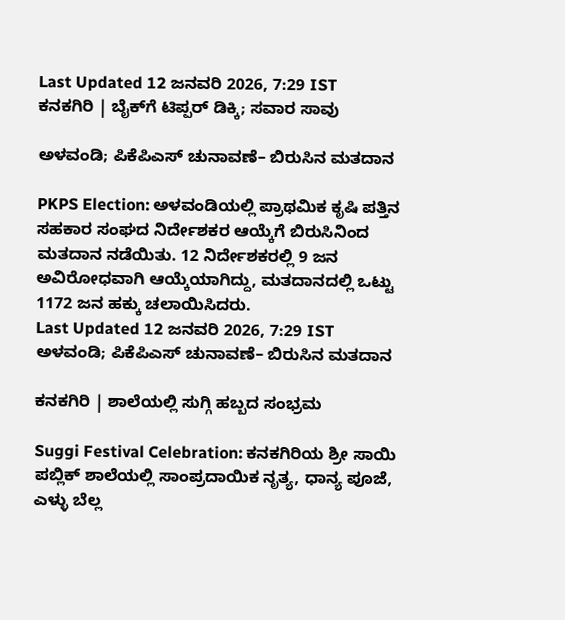Last Updated 12 ಜನವರಿ 2026, 7:29 IST
ಕನಕಗಿರಿ | ಬೈಕ್‌ಗೆ ಟಿಪ್ಪರ್ ಡಿಕ್ಕಿ; ಸವಾರ ಸಾವು

ಅಳವಂಡಿ; ಪಿಕೆಪಿಎಸ್‌ ಚುನಾವಣೆ– ಬಿರುಸಿನ ಮತದಾನ

PKPS Election: ಅಳವಂಡಿಯಲ್ಲಿ ಪ್ರಾಥಮಿಕ ಕೃಷಿ ಪತ್ತಿನ ಸಹಕಾರ ಸಂಘದ ನಿರ್ದೇಶಕರ ಆಯ್ಕೆಗೆ ಬಿರುಸಿನಿಂದ ಮತದಾನ ನಡೆಯಿತು. 12 ನಿರ್ದೇಶಕರಲ್ಲಿ 9 ಜನ ಅವಿರೋಧವಾಗಿ ಆಯ್ಕೆಯಾಗಿದ್ದು, ಮತದಾನದಲ್ಲಿ ಒಟ್ಟು 1172 ಜನ ಹಕ್ಕು ಚಲಾಯಿಸಿದರು.
Last Updated 12 ಜನವರಿ 2026, 7:29 IST
ಅಳವಂಡಿ; ಪಿಕೆಪಿಎಸ್‌ ಚುನಾವಣೆ– ಬಿರುಸಿನ ಮತದಾನ

ಕನಕಗಿರಿ | ಶಾಲೆಯಲ್ಲಿ ಸುಗ್ಗಿ ಹಬ್ಬದ ಸಂಭ್ರಮ

Suggi Festival Celebration: ಕನಕಗಿರಿಯ ಶ್ರೀ ಸಾಯಿ ಪಬ್ಲಿಕ್ ಶಾಲೆಯಲ್ಲಿ ಸಾಂಪ್ರದಾಯಿಕ ನೃತ್ಯ, ಧಾನ್ಯ ಪೂಜೆ, ಎಳ್ಳು ಬೆಲ್ಲ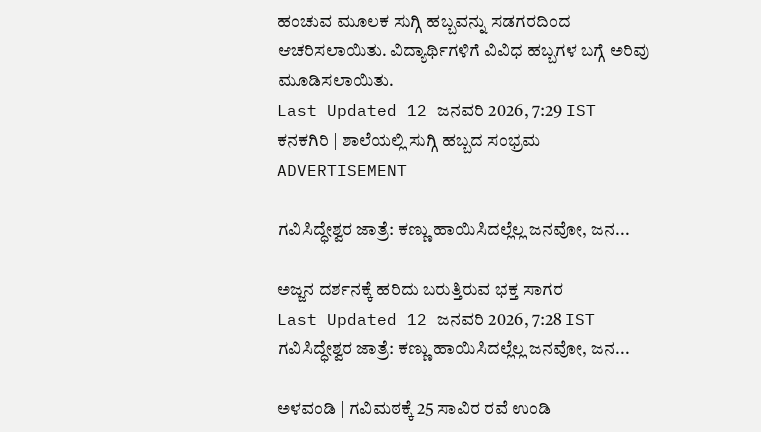ಹಂಚುವ ಮೂಲಕ ಸುಗ್ಗಿ ಹಬ್ಬವನ್ನು ಸಡಗರದಿಂದ ಆಚರಿಸಲಾಯಿತು. ವಿದ್ಯಾರ್ಥಿಗಳಿಗೆ ವಿವಿಧ ಹಬ್ಬಗಳ ಬಗ್ಗೆ ಅರಿವು ಮೂಡಿಸಲಾಯಿತು.
Last Updated 12 ಜನವರಿ 2026, 7:29 IST
ಕನಕಗಿರಿ | ಶಾಲೆಯಲ್ಲಿ ಸುಗ್ಗಿ ಹಬ್ಬದ ಸಂಭ್ರಮ
ADVERTISEMENT

ಗವಿಸಿದ್ಧೇಶ್ವರ ಜಾತ್ರೆ: ಕಣ್ಣು ಹಾಯಿಸಿದಲ್ಲೆಲ್ಲ ಜನವೋ, ಜನ...

ಅಜ್ಜನ ದರ್ಶನಕ್ಕೆ ಹರಿದು ಬರುತ್ತಿರುವ ಭಕ್ತ ಸಾಗರ
Last Updated 12 ಜನವರಿ 2026, 7:28 IST
ಗವಿಸಿದ್ಧೇಶ್ವರ ಜಾತ್ರೆ: ಕಣ್ಣು ಹಾಯಿಸಿದಲ್ಲೆಲ್ಲ ಜನವೋ, ಜನ...

ಅಳವಂಡಿ | ಗವಿಮಠಕ್ಕೆ 25 ಸಾವಿರ ರವೆ ಉಂಡಿ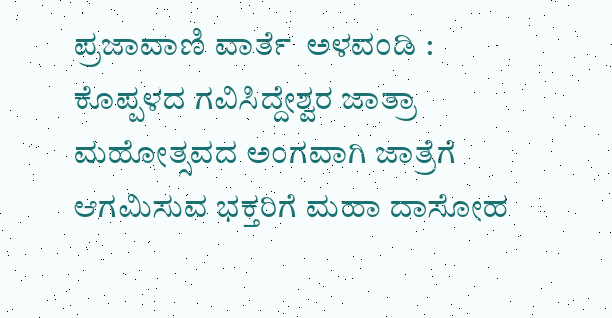ಪ್ರಜಾವಾಣಿ ವಾರ್ತೆ  ಅಳವಂಡಿ : ಕೊಪ್ಪಳದ ಗವಿಸಿದ್ದೇಶ್ವರ ಜಾತ್ರಾ ಮಹೋತ್ಸವದ ಅಂಗವಾಗಿ ಜಾತ್ರೆಗೆ ಆಗಮಿಸುವ ಭಕ್ತರಿಗೆ ಮಹಾ ದಾಸೋಹ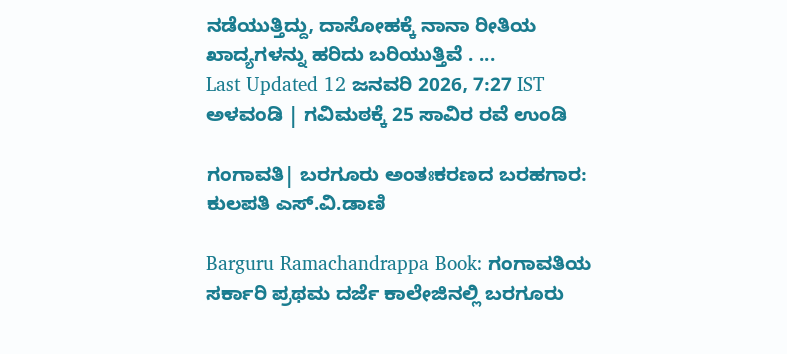ನಡೆಯುತ್ತಿದ್ದು, ದಾಸೋಹಕ್ಕೆ ನಾನಾ ರೀತಿಯ ಖಾದ್ಯಗಳನ್ನು ಹರಿದು ಬರಿಯುತ್ತಿವೆ . ...
Last Updated 12 ಜನವರಿ 2026, 7:27 IST
ಅಳವಂಡಿ | ಗವಿಮಠಕ್ಕೆ 25 ಸಾವಿರ ರವೆ ಉಂಡಿ

ಗಂಗಾವತಿ| ಬರಗೂರು ಅಂತಃಕರಣದ ಬರಹಗಾರ: ಕುಲಪತಿ ಎಸ್.ವಿ.ಡಾಣಿ

Barguru Ramachandrappa Book: ಗಂಗಾವತಿಯ ಸರ್ಕಾರಿ ಪ್ರಥಮ ದರ್ಜೆ ಕಾಲೇಜಿನಲ್ಲಿ ಬರಗೂರು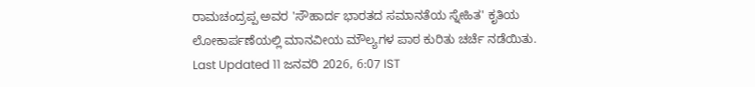ರಾಮಚಂದ್ರಪ್ಪ ಅವರ 'ಸೌಹಾರ್ದ ಭಾರತದ ಸಮಾನತೆಯ ಸ್ನೇಹಿತ' ಕೃತಿಯ ಲೋಕಾರ್ಪಣೆಯಲ್ಲಿ ಮಾನವೀಯ ಮೌಲ್ಯಗಳ ಪಾಠ ಕುರಿತು ಚರ್ಚೆ ನಡೆಯಿತು.
Last Updated 11 ಜನವರಿ 2026, 6:07 IST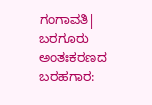ಗಂಗಾವತಿ| ಬರಗೂರು ಅಂತಃಕರಣದ ಬರಹಗಾರ: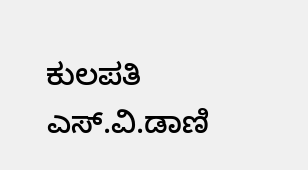ಕುಲಪತಿ ಎಸ್.ವಿ.ಡಾಣಿ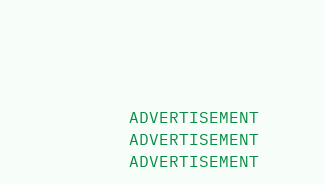ADVERTISEMENT
ADVERTISEMENT
ADVERTISEMENT